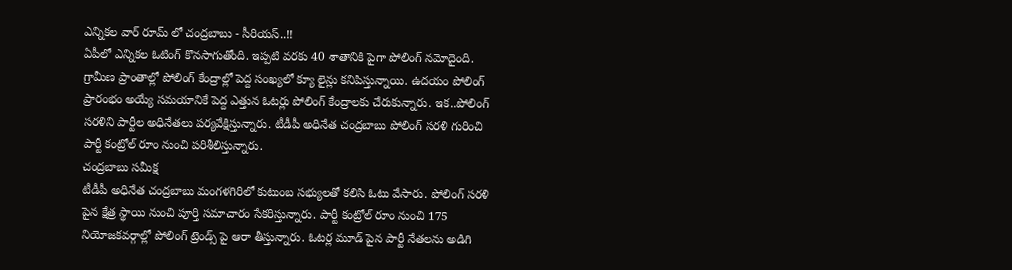ఎన్నికల వార్ రూమ్ లో చంద్రబాబు - సీరియస్..!!
ఏపీలో ఎన్నికల ఓటింగ్ కొనసాగుతోంది. ఇప్పటి వరకు 40 శాతానికి పైగా పోలింగ్ నమోదైంది. గ్రామీణ ప్రాంతాల్లో పోలింగ్ కేంద్రాల్లో పెద్ద సంఖ్యలో క్యూ లైన్లు కనిపిస్తున్నాయి. ఉదయం పోలింగ్ ప్రారంభం అయ్యే సమయానికే పెద్ద ఎత్తున ఓటర్లు పోలింగ్ కేంద్రాలకు చేరుకున్నారు. ఇక..పోలింగ్ సరళిని పార్టీల అధినేతలు పర్యవేక్షిస్తున్నారు. టీడీపీ అధినేత చంద్రబాబు పోలింగ్ సరళి గురించి పార్టీ కంట్రోల్ రూం నుంచి పరిశీలిస్తున్నారు.
చంద్రబాబు సమీక్ష
టీడీపీ అధినేత చంద్రబాబు మంగళగిరిలో కుటుంబ సభ్యులతో కలిసి ఓటు వేసారు. పోలింగ్ సరళి పైన క్షేత్ర స్థాయి నుంచి పూర్తి సమాచారం సేకరిస్తున్నారు. పార్టీ కంట్రోల్ రూం నుంచి 175 నియోజకవర్గాల్లో పోలింగ్ ట్రెండ్స్ పై ఆరా తీస్తున్నారు. ఓటర్ల మూడ్ పైన పార్టీ నేతలను అడిగి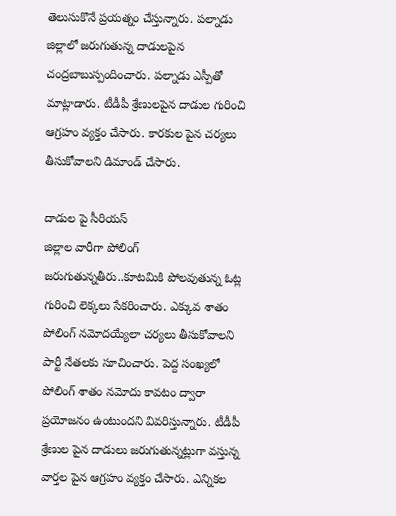తెలుసుకొనే ప్రయత్నం చేస్తున్నారు. పల్నాడు జిల్లాలో జరుగుతున్న దాడులపైన చంద్రబాబుస్పందించారు. పల్నాడు ఎస్పీతో మాట్లాడారు. టీడీపీ శ్రేణులపైన దాడుల గురించి ఆగ్రహం వ్యక్తం చేసారు. కారకుల పైన చర్యలు తీసుకోవాలని డిమాండ్ చేసారు.

దాడుల పై సీరియస్
జిల్లాల వారీగా పోలింగ్ జరుగుతున్నతీరు..కూటమికి పోలవుతున్న ఓట్ల గురించి లెక్కలు సేకరించారు. ఎక్కువ శాతం పోలింగ్ నమోదయ్యేలా చర్యలు తీసుకోవాలని పార్టీ నేతలకు సూచించారు. పెద్ద సంఖ్యలో పోలింగ్ శాతం నమోదు కావటం ద్వారా ప్రయోజనం ఉంటుందని వివరిస్తున్నారు. టీడీపీ శ్రేణుల పైన దాడులు జరుగుతున్నట్లుగా వస్తున్న వార్తల పైన ఆగ్రహం వ్యక్తం చేసారు. ఎన్నికల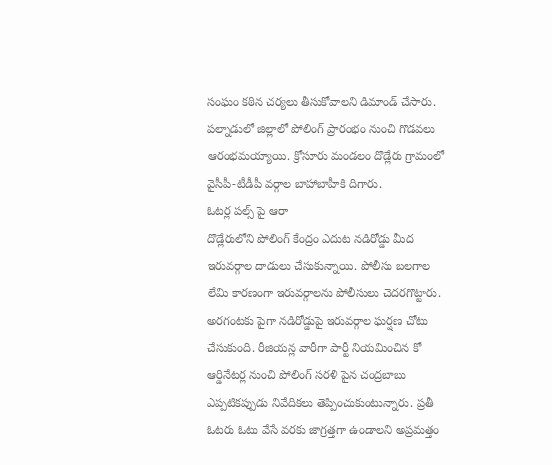సంఘం కఠిన చర్యలు తీసుకోవాలని డిమాండ్ చేసారు. పల్నాడులో జిల్లాలో పోలింగ్ ప్రారంభం నుంచి గొడవలు ఆరంభమయ్యాయి. క్రోసూరు మండలం దొడ్లేరు గ్రామంలో వైసీపీ-టీడీపీ వర్గాల బాహాబాహీకి దిగారు.
ఓటర్ల పల్స్ పై ఆరా
దొడ్లేరులోని పోలింగ్ కేంద్రం ఎదుట నడిరోడ్డు మీద ఇరువర్గాల దాడులు చేసుకున్నాయి. పోలీసు బలగాల లేమి కారణంగా ఇరువర్గాలను పోలీసులు చెదరగొట్టారు. అరగంటకు పైగా నడిరోడ్డుపై ఇరువర్గాల ఘర్షణ చోటు చేసుకుంది. రీజియన్ల వారీగా పార్టీ నియమించిన కో ఆర్డినేటర్ల నుంచి పోలింగ్ సరళి పైన చంద్రబాబు ఎప్పటికప్పుడు నివేదికలు తెప్పించుకుంటున్నారు. ప్రతీ ఓటరు ఓటు వేసే వరకు జాగ్రత్తగా ఉండాలని అప్రమత్తం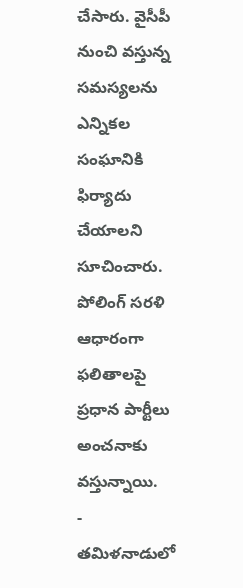చేసారు. వైసీపీ నుంచి వస్తున్న సమస్యలను ఎన్నికల సంఘానికి ఫిర్యాదు చేయాలని సూచించారు. పోలింగ్ సరళి ఆధారంగా ఫలితాలపై ప్రధాన పార్టీలు అంచనాకు వస్తున్నాయి.
-
తమిళనాడులో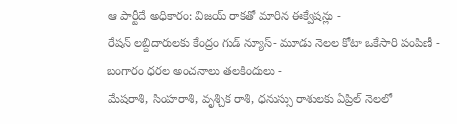ఆ పార్టీదే అధికారం: విజయ్ రాకతో మారిన ఈక్వేషన్లు -
రేషన్ లబ్దిదారులకు కేంద్రం గుడ్ న్యూస్- మూడు నెలల కోటా ఒకేసారి పంపిణీ -
బంగారం ధరల అంచనాలు తలకిందులు -
మేషరాశి, సింహరాశి, వృశ్చిక రాశి, ధనుస్సు రాశులకు ఏప్రిల్ నెలలో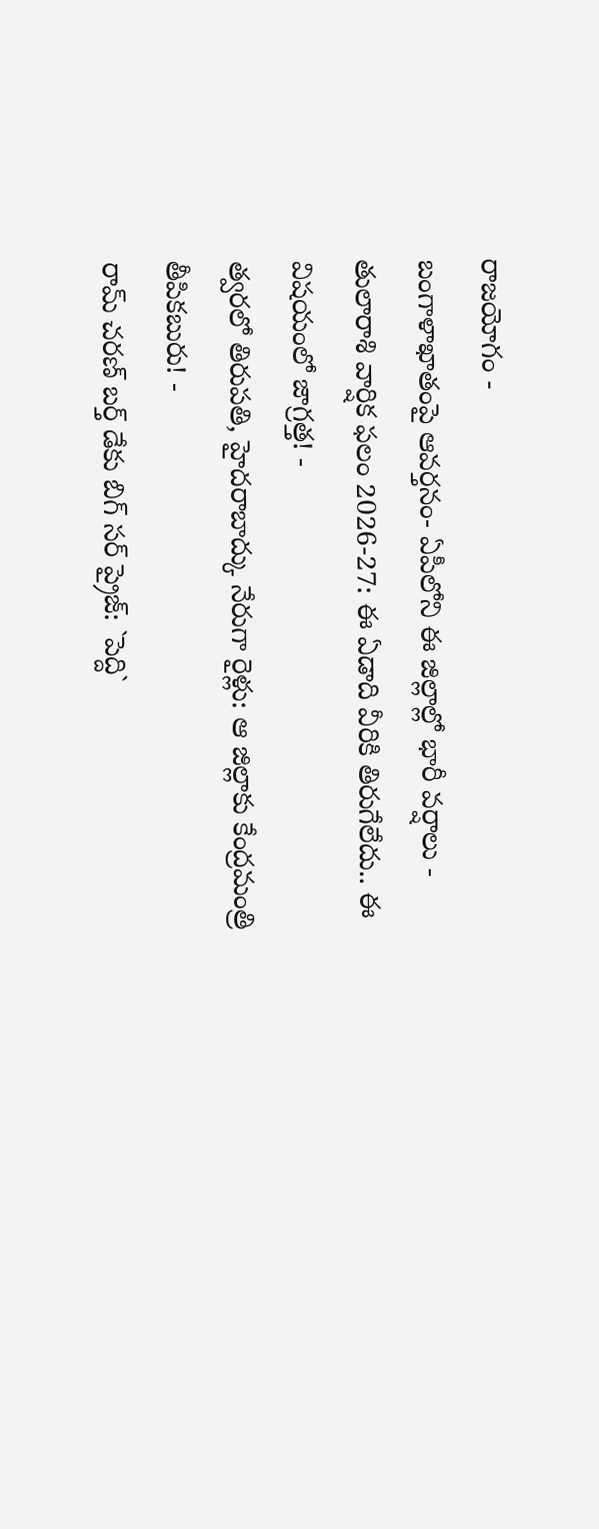రాజయోగం -
బంగాళాఖాతంపై ఆవర్తనం- ఏపీలోని ఈ జిల్లాల్లో భారీ వర్షాలు -
తులారాశి వార్షిక ఫలం 2026-27: ఈ ఏడాది వీరికి తిరుగేలేదు.. ఈ విషయంలో జాగ్రత్త! -
త్వరలో తిరుపతి, హైదరాబాద్కు నేరుగా రైళ్లు: ఆ జిల్లాకు కేంద్రమంత్రి తీపికబురు! -
రామ్ చరణ్ బర్త్ డేకు బిగ్ సర్ ప్రైజ్: `పెద్ది`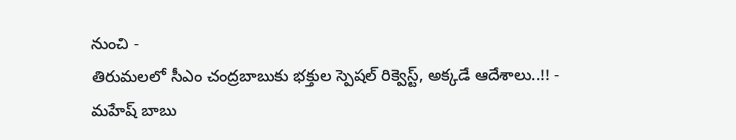నుంచి -
తిరుమలలో సీఎం చంద్రబాబుకు భక్తుల స్పెషల్ రిక్వెస్ట్, అక్కడే ఆదేశాలు..!! -
మహేష్ బాబు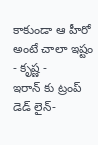కాకుండా ఆ హీరో అంటే చాలా ఇష్టం - కృష్ణ -
ఇరాన్ కు ట్రంప్ డెడ్ లైన్-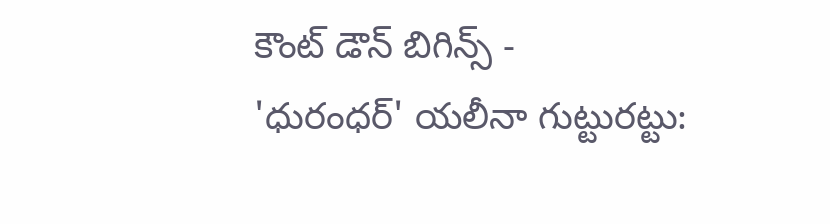కౌంట్ డౌన్ బిగిన్స్ -
'ధురంధర్' యలీనా గుట్టురట్టు: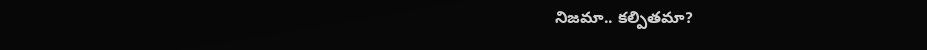నిజమా.. కల్పితమా?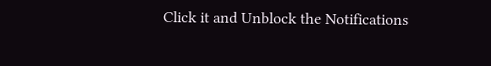Click it and Unblock the Notifications